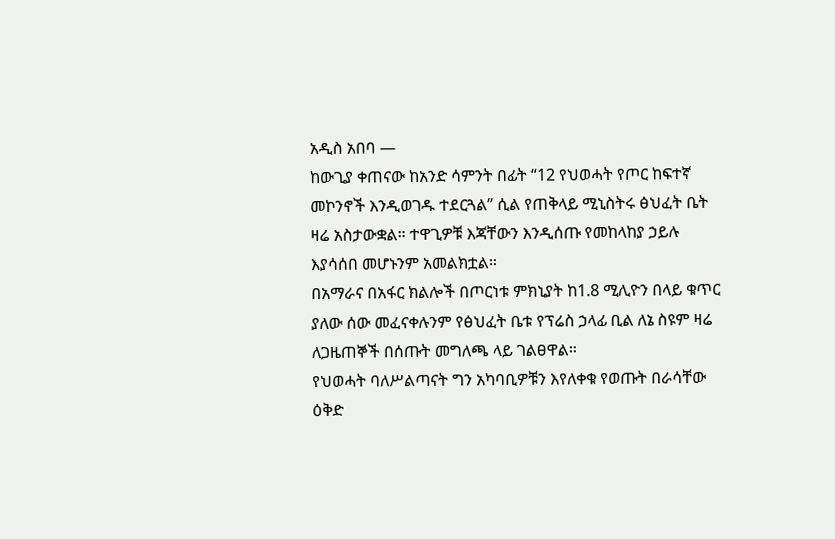አዲስ አበባ —
ከውጊያ ቀጠናው ከአንድ ሳምንት በፊት “12 የህወሓት የጦር ከፍተኛ መኮንኖች እንዲወገዱ ተደርጓል” ሲል የጠቅላይ ሚኒስትሩ ፅህፈት ቤት ዛሬ አስታውቋል። ተዋጊዎቹ እጃቸውን እንዲሰጡ የመከላከያ ኃይሉ እያሳሰበ መሆኑንም አመልክቷል።
በአማራና በአፋር ክልሎች በጦርነቱ ምክኒያት ከ1.8 ሚሊዮን በላይ ቁጥር ያለው ሰው መፈናቀሉንም የፅህፈት ቤቱ የፕሬስ ኃላፊ ቢል ለኔ ስዩም ዛሬ ለጋዜጠኞች በሰጡት መግለጫ ላይ ገልፀዋል።
የህወሓት ባለሥልጣናት ግን አካባቢዎቹን እየለቀቁ የወጡት በራሳቸው ዕቅድ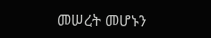መሠረት መሆኑን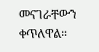መናገራቸውን ቀጥለዋል።